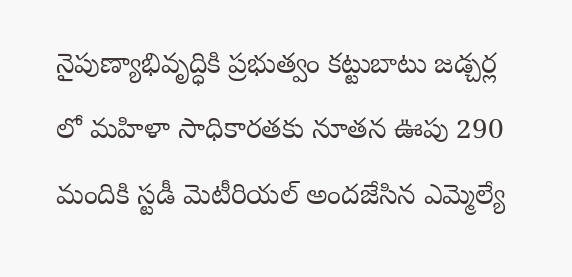నైపుణ్యాభివృద్ధికి ప్రభుత్వం కట్టుబాటు జడ్చర్ల లో మహిళా సాధికారతకు నూతన ఊపు 290 మందికి స్టడీ మెటీరియల్ అందజేసిన ఎమ్మెల్యే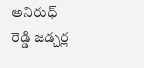అనిరుధ్ రెడ్డి జడ్చర్ల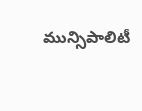మున్సిపాలిటీ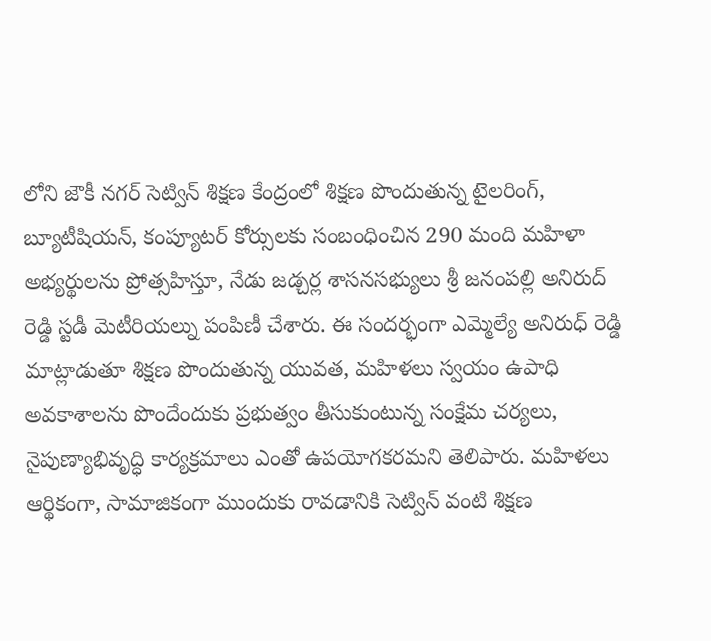లోని జౌకీ నగర్ సెట్విన్ శిక్షణ కేంద్రంలో శిక్షణ పొందుతున్న టైలరింగ్, బ్యూటీషియన్, కంప్యూటర్ కోర్సులకు సంబంధించిన 290 మంది మహిళా అభ్యర్థులను ప్రోత్సహిస్తూ, నేడు జడ్చర్ల శాసనసభ్యులు శ్రీ జనంపల్లి అనిరుద్ రెడ్డి స్టడీ మెటీరియల్ను పంపిణీ చేశారు. ఈ సందర్భంగా ఎమ్మెల్యే అనిరుధ్ రెడ్డి మాట్లాడుతూ శిక్షణ పొందుతున్న యువత, మహిళలు స్వయం ఉపాధి అవకాశాలను పొందేందుకు ప్రభుత్వం తీసుకుంటున్న సంక్షేమ చర్యలు, నైపుణ్యాభివృద్ధి కార్యక్రమాలు ఎంతో ఉపయోగకరమని తెలిపారు. మహిళలు ఆర్థికంగా, సామాజికంగా ముందుకు రావడానికి సెట్విన్ వంటి శిక్షణ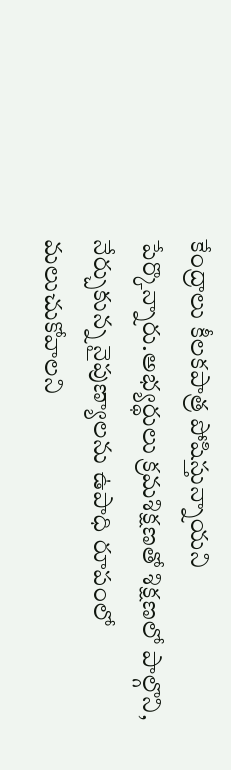కేంద్రాలు కీలకపాత్ర పోషిస్తున్నాయని పేర్కొన్నారు.అభ్యర్థులు క్రమశిక్షణతో శిక్షణలో పాల్గొని, నేర్చుకున్న నైపుణ్యాలను ఉపాధి రూపంలో మలుచుకోవాలని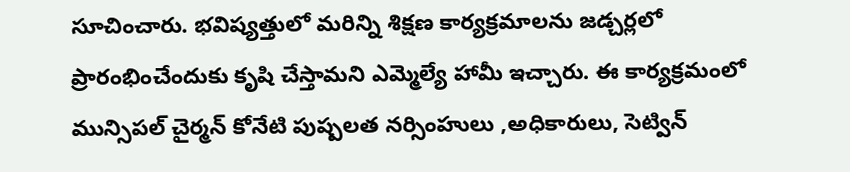సూచించారు. భవిష్యత్తులో మరిన్ని శిక్షణ కార్యక్రమాలను జడ్చర్లలో ప్రారంభించేందుకు కృషి చేస్తామని ఎమ్మెల్యే హామీ ఇచ్చారు. ఈ కార్యక్రమంలో మున్సిపల్ చైర్మన్ కోనేటి పుష్పలత నర్సింహులు ,అధికారులు, సెట్విన్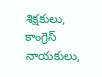శిక్షకులు, కాంగ్రెస్ నాయకులు,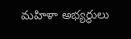మహిళా అభ్యర్థులు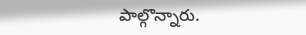పాల్గొన్నారు.